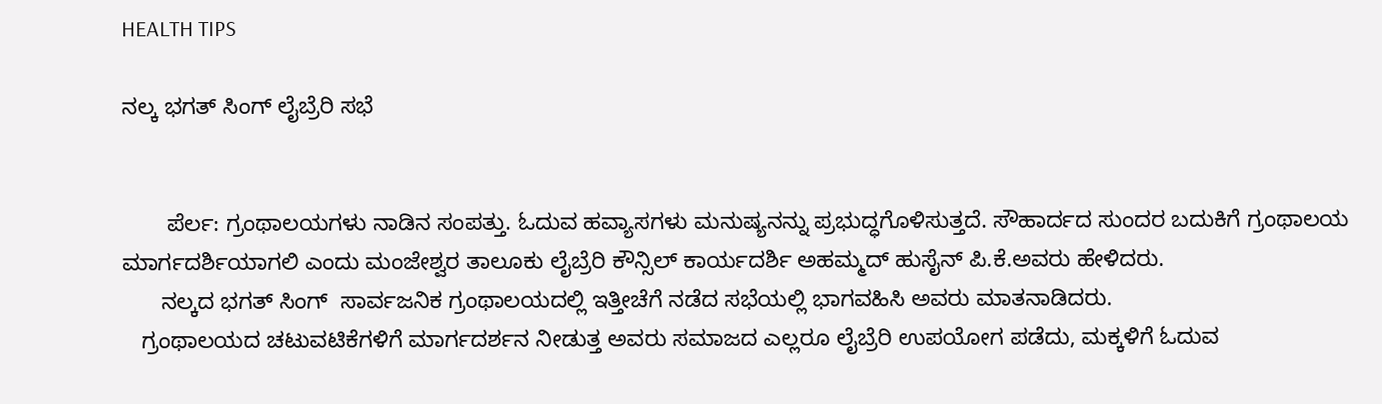HEALTH TIPS

ನಲ್ಕ ಭಗತ್ ಸಿಂಗ್ ಲೈಬ್ರೆರಿ ಸಭೆ


       ಪೆರ್ಲ: ಗ್ರಂಥಾಲಯಗಳು ನಾಡಿನ ಸಂಪತ್ತು. ಓದುವ ಹವ್ಯಾಸಗಳು ಮನುಷ್ಯನನ್ನು ಪ್ರಭುದ್ಧಗೊಳಿಸುತ್ತದೆ. ಸೌಹಾರ್ದದ ಸುಂದರ ಬದುಕಿಗೆ ಗ್ರಂಥಾಲಯ ಮಾರ್ಗದರ್ಶಿಯಾಗಲಿ ಎಂದು ಮಂಜೇಶ್ವರ ತಾಲೂಕು ಲೈಬ್ರೆರಿ ಕೌನ್ಸಿಲ್ ಕಾರ್ಯದರ್ಶಿ ಅಹಮ್ಮದ್ ಹುಸೈನ್ ಪಿ.ಕೆ.ಅವರು ಹೇಳಿದರು.
      ನಲ್ಕದ ಭಗತ್ ಸಿಂಗ್  ಸಾರ್ವಜನಿಕ ಗ್ರಂಥಾಲಯದಲ್ಲಿ ಇತ್ತೀಚೆಗೆ ನಡೆದ ಸಭೆಯಲ್ಲಿ ಭಾಗವಹಿಸಿ ಅವರು ಮಾತನಾಡಿದರು.
   ಗ್ರಂಥಾಲಯದ ಚಟುವಟಿಕೆಗಳಿಗೆ ಮಾರ್ಗದರ್ಶನ ನೀಡುತ್ತ ಅವರು ಸಮಾಜದ ಎಲ್ಲರೂ ಲೈಬ್ರೆರಿ ಉಪಯೋಗ ಪಡೆದು, ಮಕ್ಕಳಿಗೆ ಓದುವ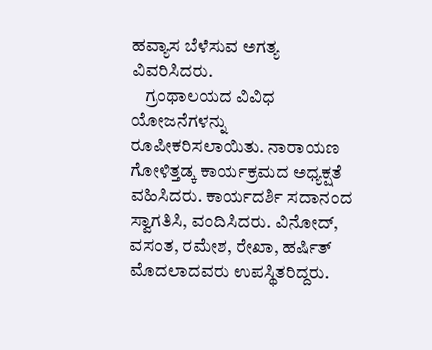ಹವ್ಯಾಸ ಬೆಳೆಸುವ ಅಗತ್ಯ ವಿವರಿಸಿದರು.
    ಗ್ರಂಥಾಲಯದ ವಿವಿಧ ಯೋಜನೆಗಳನ್ನು ರೂಪೀಕರಿಸಲಾಯಿತು. ನಾರಾಯಣ ಗೋಳಿತ್ತಡ್ಕ ಕಾರ್ಯಕ್ರಮದ ಅಧ್ಯಕ್ಷತೆ ವಹಿಸಿದರು. ಕಾರ್ಯದರ್ಶಿ ಸದಾನಂದ ಸ್ವಾಗತಿಸಿ, ವಂದಿಸಿದರು. ವಿನೋದ್, ವಸಂತ, ರಮೇಶ, ರೇಖಾ, ಹರ್ಷಿತ್ ಮೊದಲಾದವರು ಉಪಸ್ಥಿತರಿದ್ದರು.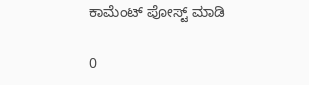ಕಾಮೆಂಟ್‌‌ ಪೋಸ್ಟ್‌ ಮಾಡಿ

0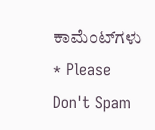ಕಾಮೆಂಟ್‌ಗಳು
* Please Don't Spam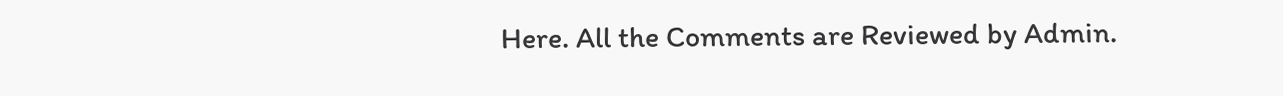Here. All the Comments are Reviewed by Admin.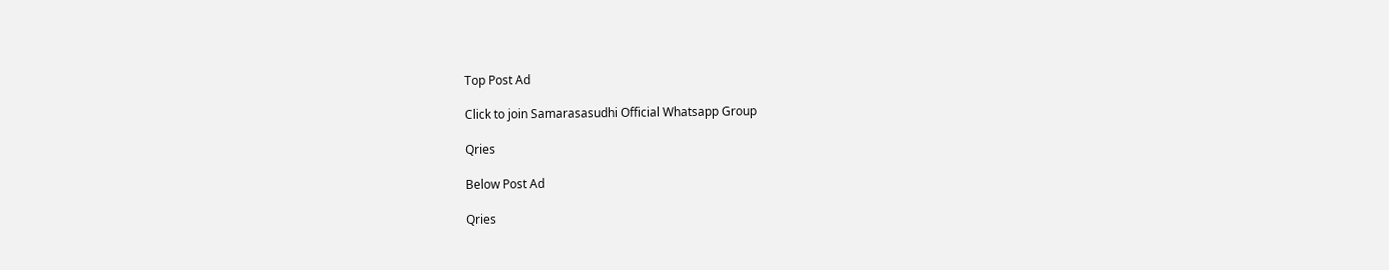Top Post Ad

Click to join Samarasasudhi Official Whatsapp Group

Qries

Below Post Ad

Qries